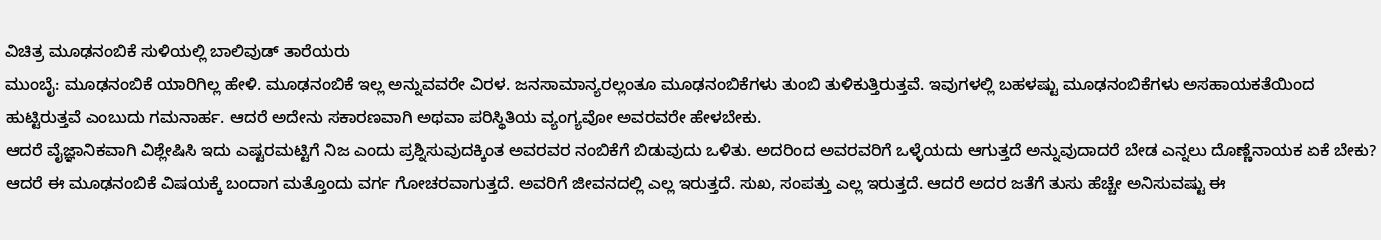ವಿಚಿತ್ರ ಮೂಢನಂಬಿಕೆ ಸುಳಿಯಲ್ಲಿ ಬಾಲಿವುಡ್ ತಾರೆಯರು
ಮುಂಬೈ: ಮೂಢನಂಬಿಕೆ ಯಾರಿಗಿಲ್ಲ ಹೇಳಿ. ಮೂಢನಂಬಿಕೆ ಇಲ್ಲ ಅನ್ನುವವರೇ ವಿರಳ. ಜನಸಾಮಾನ್ಯರಲ್ಲಂತೂ ಮೂಢನಂಬಿಕೆಗಳು ತುಂಬಿ ತುಳಿಕುತ್ತಿರುತ್ತವೆ. ಇವುಗಳಲ್ಲಿ ಬಹಳಷ್ಟು ಮೂಢನಂಬಿಕೆಗಳು ಅಸಹಾಯಕತೆಯಿಂದ ಹುಟ್ಟಿರುತ್ತವೆ ಎಂಬುದು ಗಮನಾರ್ಹ. ಆದರೆ ಅದೇನು ಸಕಾರಣವಾಗಿ ಅಥವಾ ಪರಿಸ್ಥಿತಿಯ ವ್ಯಂಗ್ಯವೋ ಅವರವರೇ ಹೇಳಬೇಕು.
ಆದರೆ ವೈಜ್ಞಾನಿಕವಾಗಿ ವಿಶ್ಲೇಷಿಸಿ ಇದು ಎಷ್ಟರಮಟ್ಟಿಗೆ ನಿಜ ಎಂದು ಪ್ರಶ್ನಿಸುವುದಕ್ಕಿಂತ ಅವರವರ ನಂಬಿಕೆಗೆ ಬಿಡುವುದು ಒಳಿತು. ಅದರಿಂದ ಅವರವರಿಗೆ ಒಳ್ಳೆಯದು ಆಗುತ್ತದೆ ಅನ್ನುವುದಾದರೆ ಬೇಡ ಎನ್ನಲು ದೊಣ್ಣೆನಾಯಕ ಏಕೆ ಬೇಕು?
ಆದರೆ ಈ ಮೂಢನಂಬಿಕೆ ವಿಷಯಕ್ಕೆ ಬಂದಾಗ ಮತ್ತೊಂದು ವರ್ಗ ಗೋಚರವಾಗುತ್ತದೆ. ಅವರಿಗೆ ಜೀವನದಲ್ಲಿ ಎಲ್ಲ ಇರುತ್ತದೆ. ಸುಖ, ಸಂಪತ್ತು ಎಲ್ಲ ಇರುತ್ತದೆ. ಆದರೆ ಅದರ ಜತೆಗೆ ತುಸು ಹೆಚ್ಚೇ ಅನಿಸುವಷ್ಟು ಈ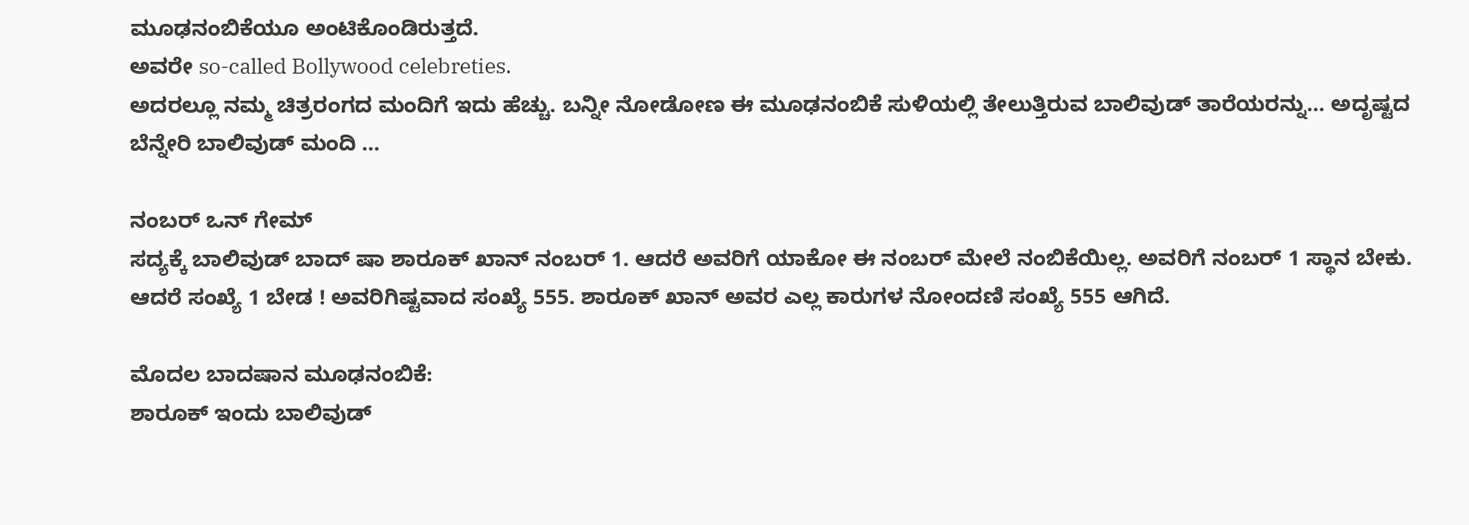ಮೂಢನಂಬಿಕೆಯೂ ಅಂಟಿಕೊಂಡಿರುತ್ತದೆ.
ಅವರೇ so-called Bollywood celebreties.
ಅದರಲ್ಲೂ ನಮ್ಮ ಚಿತ್ರರಂಗದ ಮಂದಿಗೆ ಇದು ಹೆಚ್ಚು. ಬನ್ನೀ ನೋಡೋಣ ಈ ಮೂಢನಂಬಿಕೆ ಸುಳಿಯಲ್ಲಿ ತೇಲುತ್ತಿರುವ ಬಾಲಿವುಡ್ ತಾರೆಯರನ್ನು... ಅದೃಷ್ಟದ ಬೆನ್ನೇರಿ ಬಾಲಿವುಡ್ ಮಂದಿ ...

ನಂಬರ್ ಒನ್ ಗೇಮ್
ಸದ್ಯಕ್ಕೆ ಬಾಲಿವುಡ್ ಬಾದ್ ಷಾ ಶಾರೂಕ್ ಖಾನ್ ನಂಬರ್ 1. ಆದರೆ ಅವರಿಗೆ ಯಾಕೋ ಈ ನಂಬರ್ ಮೇಲೆ ನಂಬಿಕೆಯಿಲ್ಲ. ಅವರಿಗೆ ನಂಬರ್ 1 ಸ್ಥಾನ ಬೇಕು. ಆದರೆ ಸಂಖ್ಯೆ 1 ಬೇಡ ! ಅವರಿಗಿಷ್ಟವಾದ ಸಂಖ್ಯೆ 555. ಶಾರೂಕ್ ಖಾನ್ ಅವರ ಎಲ್ಲ ಕಾರುಗಳ ನೋಂದಣಿ ಸಂಖ್ಯೆ 555 ಆಗಿದೆ.

ಮೊದಲ ಬಾದಷಾನ ಮೂಢನಂಬಿಕೆ:
ಶಾರೂಕ್ ಇಂದು ಬಾಲಿವುಡ್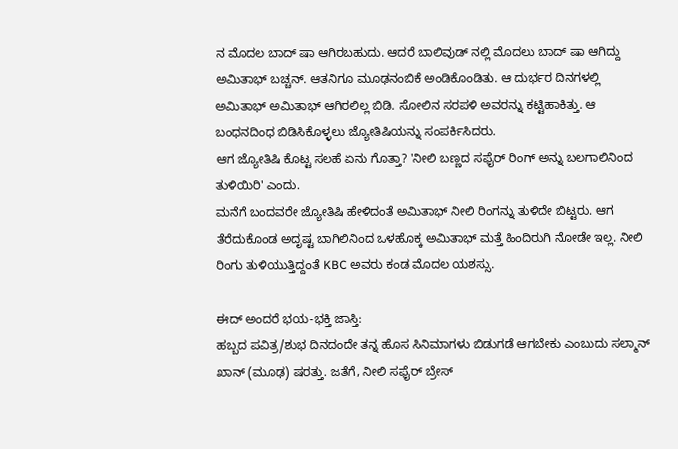ನ ಮೊದಲ ಬಾದ್ ಷಾ ಆಗಿರಬಹುದು. ಆದರೆ ಬಾಲಿವುಡ್ ನಲ್ಲಿ ಮೊದಲು ಬಾದ್ ಷಾ ಆಗಿದ್ದು ಅಮಿತಾಭ್ ಬಚ್ಚನ್. ಆತನಿಗೂ ಮೂಢನಂಬಿಕೆ ಅಂಡಿಕೊಂಡಿತು. ಆ ದುರ್ಭರ ದಿನಗಳಲ್ಲಿ ಅಮಿತಾಭ್ ಅಮಿತಾಭ್ ಆಗಿರಲಿಲ್ಲ ಬಿಡಿ. ಸೋಲಿನ ಸರಪಳಿ ಅವರನ್ನು ಕಟ್ಟಿಹಾಕಿತ್ತು. ಆ ಬಂಧನದಿಂಧ ಬಿಡಿಸಿಕೊಳ್ಳಲು ಜ್ಯೋತಿಷಿಯನ್ನು ಸಂಪರ್ಕಿಸಿದರು.
ಆಗ ಜ್ಯೋತಿಷಿ ಕೊಟ್ಟ ಸಲಹೆ ಏನು ಗೊತ್ತಾ? 'ನೀಲಿ ಬಣ್ಣದ ಸಫೈರ್ ರಿಂಗ್ ಅನ್ನು ಬಲಗಾಲಿನಿಂದ ತುಳಿಯಿರಿ' ಎಂದು.
ಮನೆಗೆ ಬಂದವರೇ ಜ್ಯೋತಿಷಿ ಹೇಳಿದಂತೆ ಅಮಿತಾಭ್ ನೀಲಿ ರಿಂಗನ್ನು ತುಳಿದೇ ಬಿಟ್ಟರು. ಆಗ ತೆರೆದುಕೊಂಡ ಅದೃಷ್ಟ ಬಾಗಿಲಿನಿಂದ ಒಳಹೊಕ್ಕ ಅಮಿತಾಭ್ ಮತ್ತೆ ಹಿಂದಿರುಗಿ ನೋಡೇ ಇಲ್ಲ. ನೀಲಿ ರಿಂಗು ತುಳಿಯುತ್ತಿದ್ದಂತೆ KBC ಅವರು ಕಂಡ ಮೊದಲ ಯಶಸ್ಸು.

ಈದ್ ಅಂದರೆ ಭಯ-ಭಕ್ತಿ ಜಾಸ್ತಿ:
ಹಬ್ಬದ ಪವಿತ್ರ/ಶುಭ ದಿನದಂದೇ ತನ್ನ ಹೊಸ ಸಿನಿಮಾಗಳು ಬಿಡುಗಡೆ ಆಗಬೇಕು ಎಂಬುದು ಸಲ್ಮಾನ್ ಖಾನ್ (ಮೂಢ) ಷರತ್ತು. ಜತೆಗೆ, ನೀಲಿ ಸಫೈರ್ ಬ್ರೇಸ್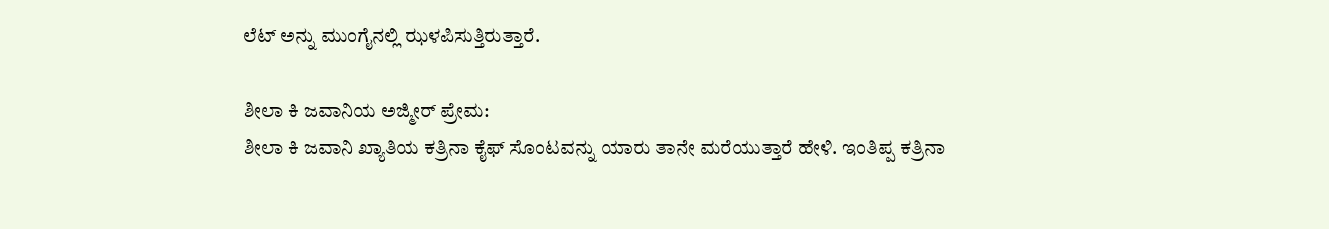ಲೆಟ್ ಅನ್ನು ಮುಂಗೈನಲ್ಲಿ ಝಳಪಿಸುತ್ತಿರುತ್ತಾರೆ.

ಶೀಲಾ ಕಿ ಜವಾನಿಯ ಅಜ್ಮೀರ್ ಪ್ರೇಮ:
ಶೀಲಾ ಕಿ ಜವಾನಿ ಖ್ಯಾತಿಯ ಕತ್ರಿನಾ ಕೈಫ್ ಸೊಂಟವನ್ನು ಯಾರು ತಾನೇ ಮರೆಯುತ್ತಾರೆ ಹೇಳಿ. ಇಂತಿಪ್ಪ ಕತ್ರಿನಾ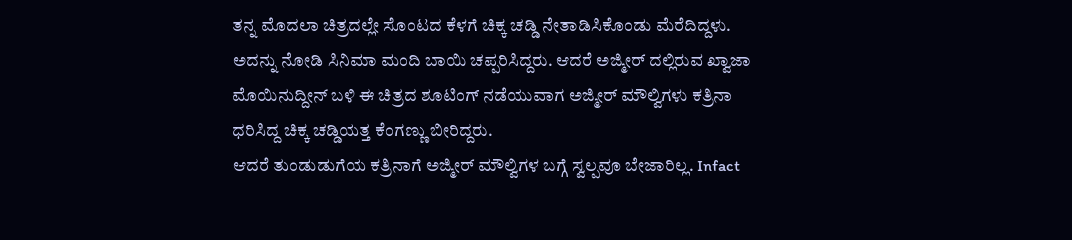ತನ್ನ ಮೊದಲಾ ಚಿತ್ರದಲ್ಲೇ ಸೊಂಟದ ಕೆಳಗೆ ಚಿಕ್ಕ ಚಡ್ಡಿ ನೇತಾಡಿಸಿಕೊಂಡು ಮೆರೆದಿದ್ದಳು. ಅದನ್ನು ನೋಡಿ ಸಿನಿಮಾ ಮಂದಿ ಬಾಯಿ ಚಪ್ಪರಿಸಿದ್ದರು. ಆದರೆ ಅಜ್ಮೀರ್ ದಲ್ಲಿರುವ ಖ್ವಾಜಾ ಮೊಯಿನುದ್ದೀನ್ ಬಳಿ ಈ ಚಿತ್ರದ ಶೂಟಿಂಗ್ ನಡೆಯುವಾಗ ಅಜ್ಮೀರ್ ಮೌಲ್ವಿಗಳು ಕತ್ರಿನಾ ಧರಿಸಿದ್ದ ಚಿಕ್ಕ ಚಡ್ಡಿಯತ್ತ ಕೆಂಗಣ್ಣು ಬೀರಿದ್ದರು.
ಆದರೆ ತುಂಡುಡುಗೆಯ ಕತ್ರಿನಾಗೆ ಅಜ್ಮೀರ್ ಮೌಲ್ವಿಗಳ ಬಗ್ಗೆ ಸ್ವಲ್ಪವೂ ಬೇಜಾರಿಲ್ಲ. Infact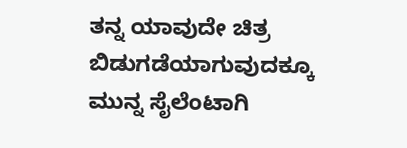ತನ್ನ ಯಾವುದೇ ಚಿತ್ರ ಬಿಡುಗಡೆಯಾಗುವುದಕ್ಕೂ ಮುನ್ನ ಸೈಲೆಂಟಾಗಿ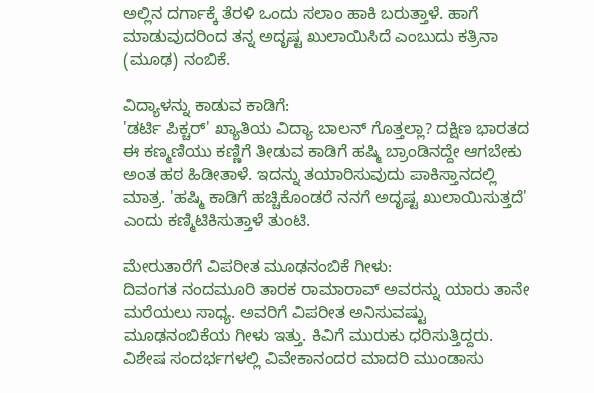ಅಲ್ಲಿನ ದರ್ಗಾಕ್ಕೆ ತೆರಳಿ ಒಂದು ಸಲಾಂ ಹಾಕಿ ಬರುತ್ತಾಳೆ. ಹಾಗೆ ಮಾಡುವುದರಿಂದ ತನ್ನ ಅದೃಷ್ಟ ಖುಲಾಯಿಸಿದೆ ಎಂಬುದು ಕತ್ರಿನಾ (ಮೂಢ) ನಂಬಿಕೆ.

ವಿದ್ಯಾಳನ್ನು ಕಾಡುವ ಕಾಡಿಗೆ:
'ಡರ್ಟಿ ಪಿಕ್ಚರ್' ಖ್ಯಾತಿಯ ವಿದ್ಯಾ ಬಾಲನ್ ಗೊತ್ತಲ್ಲಾ? ದಕ್ಷಿಣ ಭಾರತದ ಈ ಕಣ್ಮಣಿಯು ಕಣ್ಣಿಗೆ ತೀಡುವ ಕಾಡಿಗೆ ಹಷ್ಮಿ ಬ್ರಾಂಡಿನದ್ದೇ ಆಗಬೇಕು ಅಂತ ಹಠ ಹಿಡೀತಾಳೆ. ಇದನ್ನು ತಯಾರಿಸುವುದು ಪಾಕಿಸ್ತಾನದಲ್ಲಿ ಮಾತ್ರ. 'ಹಷ್ಮಿ ಕಾಡಿಗೆ ಹಚ್ಚಿಕೊಂಡರೆ ನನಗೆ ಅದೃಷ್ಟ ಖುಲಾಯಿಸುತ್ತದೆ' ಎಂದು ಕಣ್ಮಿಟಿಕಿಸುತ್ತಾಳೆ ತುಂಟಿ.

ಮೇರುತಾರೆಗೆ ವಿಪರೀತ ಮೂಢನಂಬಿಕೆ ಗೀಳು:
ದಿವಂಗತ ನಂದಮೂರಿ ತಾರಕ ರಾಮಾರಾವ್ ಅವರನ್ನು ಯಾರು ತಾನೇ ಮರೆಯಲು ಸಾಧ್ಯ. ಅವರಿಗೆ ವಿಪರೀತ ಅನಿಸುವಷ್ಟು ಮೂಢನಂಬಿಕೆಯ ಗೀಳು ಇತ್ತು. ಕಿವಿಗೆ ಮುರುಕು ಧರಿಸುತ್ತಿದ್ದರು. ವಿಶೇಷ ಸಂದರ್ಭಗಳಲ್ಲಿ ವಿವೇಕಾನಂದರ ಮಾದರಿ ಮುಂಡಾಸು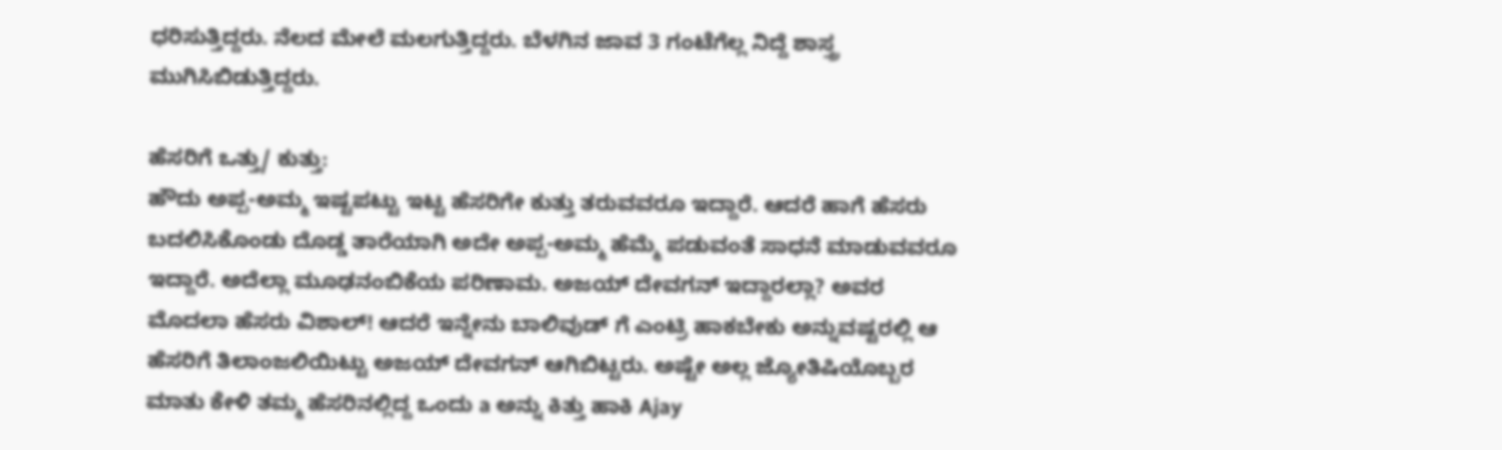ಧರಿಸುತ್ತಿದ್ದರು. ನೆಲದ ಮೇಲೆ ಮಲಗುತ್ತಿದ್ದರು. ಬೆಳಗಿನ ಜಾವ 3 ಗಂಟೆಗೆಲ್ಲ ನಿದ್ದೆ ಶಾಸ್ತ್ರ ಮುಗಿಸಿಬಿಡುತ್ತಿದ್ದರು.

ಹೆಸರಿಗೆ ಒತ್ತು/ ಕುತ್ತು:
ಹೌದು ಅಪ್ಪ-ಅಮ್ಮ ಇಷ್ಟಪಟ್ಟು ಇಟ್ಟ ಹೆಸರಿಗೇ ಕುತ್ತು ತರುವವರೂ ಇದ್ದಾರೆ. ಆದರೆ ಹಾಗೆ ಹೆಸರು ಬದಲಿಸಿಕೊಂಡು ದೊಡ್ಡ ತಾರೆಯಾಗಿ ಅದೇ ಅಪ್ಪ-ಅಮ್ಮ ಹೆಮ್ಮೆ ಪಡುವಂತೆ ಸಾಧನೆ ಮಾಡುವವರೂ ಇದ್ದಾರೆ. ಅದೆಲ್ಲಾ ಮೂಢನಂಬಿಕೆಯ ಪರಿಣಾಮ. ಅಜಯ್ ದೇವಗನ್ ಇದ್ದಾರಲ್ಲಾ? ಅವರ ಮೊದಲಾ ಹೆಸರು ವಿಶಾಲ್! ಆದರೆ ಇನ್ನೇನು ಬಾಲಿವುಡ್ ಗೆ ಎಂಟ್ರಿ ಹಾಕಬೇಕು ಅನ್ನುವಷ್ಟರಲ್ಲಿ ಆ ಹೆಸರಿಗೆ ತಿಲಾಂಜಲಿಯಿಟ್ಟು ಅಜಯ್ ದೇವಗನ್ ಆಗಿಬಿಟ್ಟರು. ಅಷ್ಟೇ ಅಲ್ಲ ಜ್ಯೋತಿಷಿಯೊಬ್ಬರ ಮಾತು ಕೇಳಿ ತಮ್ಮ ಹೆಸರಿನಲ್ಲಿದ್ದ ಒಂದು a ಅನ್ನು ಕಿತ್ತು ಹಾಕಿ Ajay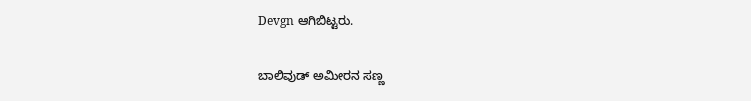Devgn ಆಗಿಬಿಟ್ಟರು.

ಬಾಲಿವುಡ್ ಅಮೀರನ ಸಣ್ಣ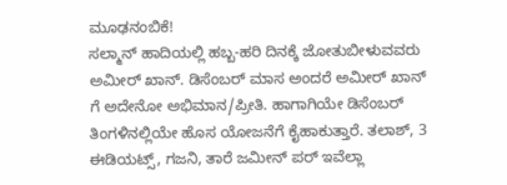ಮೂಢನಂಬಿಕೆ!
ಸಲ್ಮಾನ್ ಹಾದಿಯಲ್ಲಿ ಹಬ್ಬ-ಹರಿ ದಿನಕ್ಕೆ ಜೋತುಬೀಳುವವರು ಅಮೀರ್ ಖಾನ್. ಡಿಸೆಂಬರ್ ಮಾಸ ಅಂದರೆ ಅಮೀರ್ ಖಾನ್ ಗೆ ಅದೇನೋ ಅಭಿಮಾನ/ಪ್ರೀತಿ. ಹಾಗಾಗಿಯೇ ಡಿಸೆಂಬರ್ ತಿಂಗಳಿನಲ್ಲಿಯೇ ಹೊಸ ಯೋಜನೆಗೆ ಕೈಹಾಕುತ್ತಾರೆ. ತಲಾಶ್, 3 ಈಡಿಯಟ್ಸ್, ಗಜನಿ, ತಾರೆ ಜಮೀನ್ ಪರ್ ಇವೆಲ್ಲಾ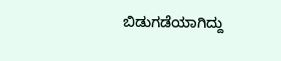ಬಿಡುಗಡೆಯಾಗಿದ್ದು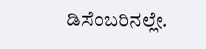ಡಿಸೆಂಬರಿನಲ್ಲೇ.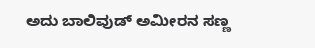ಅದು ಬಾಲಿವುಡ್ ಅಮೀರನ ಸಣ್ಣ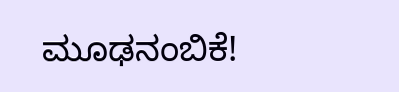ಮೂಢನಂಬಿಕೆ!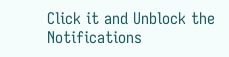Click it and Unblock the Notifications